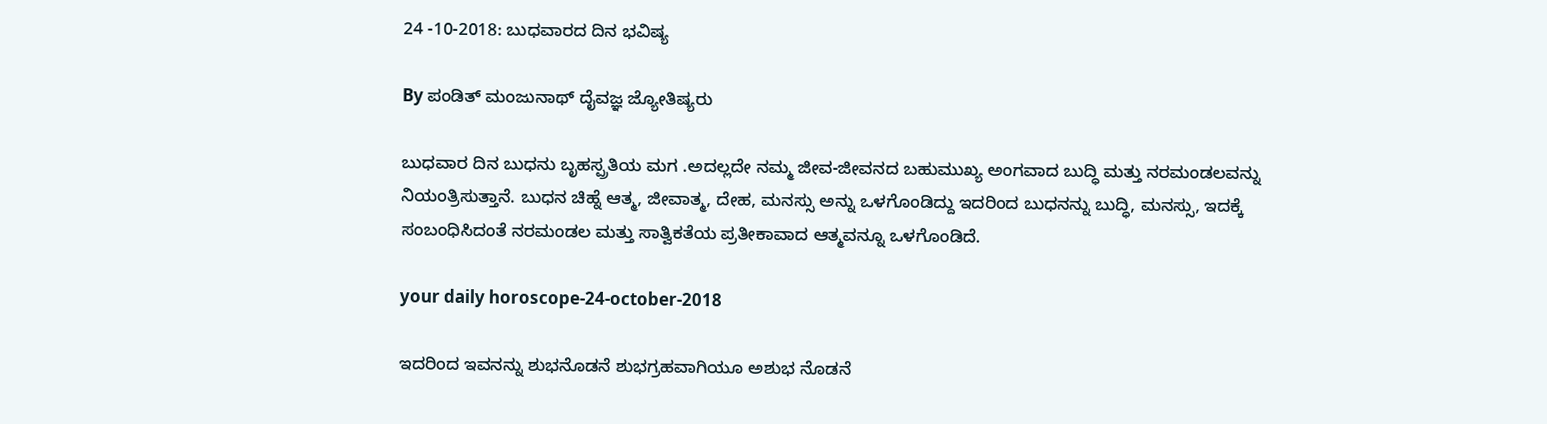24 -10-2018: ಬುಧವಾರದ ದಿನ ಭವಿಷ್ಯ

By ಪಂಡಿತ್ ಮಂಜುನಾಥ್ ದೈವಜ್ಞ ಜ್ಯೋತಿಷ್ಯರು

ಬುಧವಾರ ದಿನ ಬುಧನು ಬೃಹಸ್ಪ್ರತಿಯ ಮಗ .ಅದಲ್ಲದೇ ನಮ್ಮ ಜೀವ-ಜೀವನದ ಬಹುಮುಖ್ಯ ಅಂಗವಾದ ಬುದ್ಧಿ ಮತ್ತು ನರಮಂಡಲವನ್ನು ನಿಯಂತ್ರಿಸುತ್ತಾನೆ. ಬುಧನ ಚಿಹ್ನೆ ಆತ್ಮ, ಜೀವಾತ್ಮ, ದೇಹ, ಮನಸ್ಸು ಅನ್ನು ಒಳಗೊಂಡಿದ್ದು ಇದರಿಂದ ಬುಧನನ್ನು ಬುದ್ಧಿ, ಮನಸ್ಸು, ಇದಕ್ಕೆ ಸಂಬಂಧಿಸಿದಂತೆ ನರಮಂಡಲ ಮತ್ತು ಸಾತ್ವಿಕತೆಯ ಪ್ರತೀಕಾವಾದ ಆತ್ಮವನ್ನೂ ಒಳಗೊಂಡಿದೆ.

your daily horoscope-24-october-2018

ಇದರಿಂದ ಇವನನ್ನು ಶುಭನೊಡನೆ ಶುಭಗ್ರಹವಾಗಿಯೂ ಅಶುಭ ನೊಡನೆ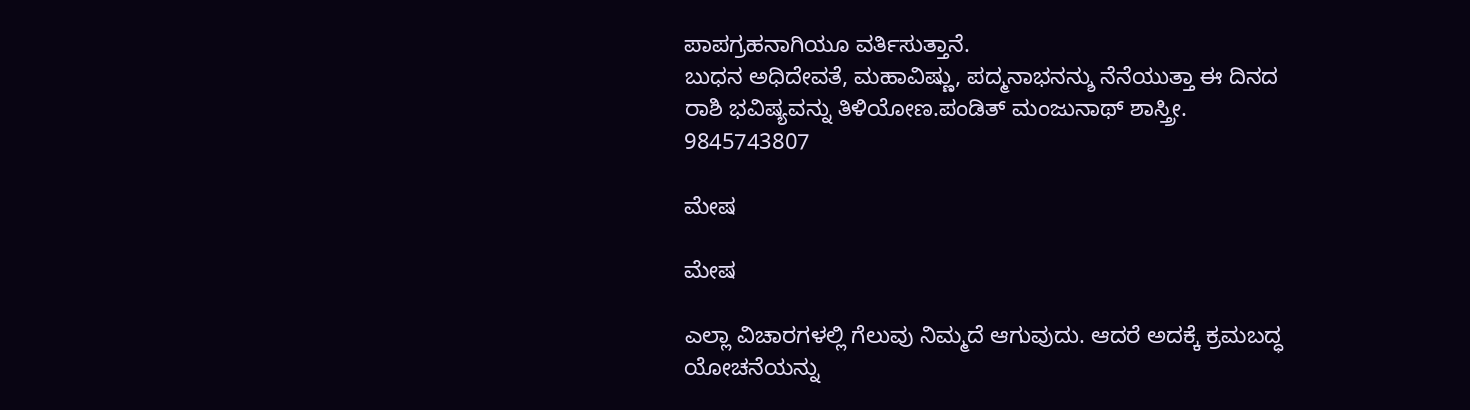ಪಾಪಗ್ರಹನಾಗಿಯೂ ವರ್ತಿಸುತ್ತಾನೆ.
ಬುಧನ ಅಧಿದೇವತೆ, ಮಹಾವಿಷ್ಣು, ಪದ್ಮನಾಭನನ್ಶು ನೆನೆಯುತ್ತಾ ಈ ದಿನದ ರಾಶಿ ಭವಿಷ್ಯವನ್ನು ತಿಳಿಯೋಣ.ಪಂಡಿತ್ ಮಂಜುನಾಥ್ ಶಾಸ್ತ್ರೀ. 9845743807

ಮೇಷ

ಮೇಷ

ಎಲ್ಲಾ ವಿಚಾರಗಳಲ್ಲಿ ಗೆಲುವು ನಿಮ್ಮದೆ ಆಗುವುದು. ಆದರೆ ಅದಕ್ಕೆ ಕ್ರಮಬದ್ಧ ಯೋಚನೆಯನ್ನು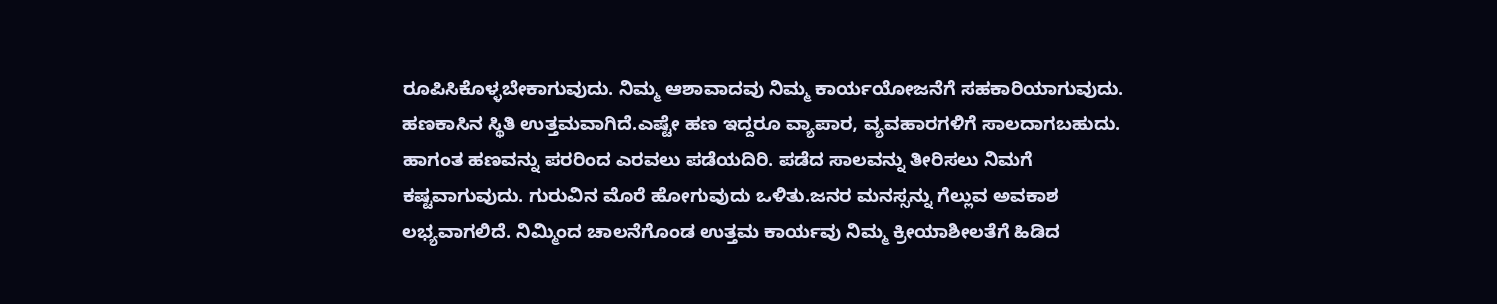ರೂಪಿಸಿಕೊಳ್ಳಬೇಕಾಗುವುದು. ನಿಮ್ಮ ಆಶಾವಾದವು ನಿಮ್ಮ ಕಾರ್ಯಯೋಜನೆಗೆ ಸಹಕಾರಿಯಾಗುವುದು. ಹಣಕಾಸಿನ ಸ್ಥಿತಿ ಉತ್ತಮವಾಗಿದೆ.ಎಷ್ಟೇ ಹಣ ಇದ್ದರೂ ವ್ಯಾಪಾರ, ವ್ಯವಹಾರಗಳಿಗೆ ಸಾಲದಾಗಬಹುದು. ಹಾಗಂತ ಹಣವನ್ನು ಪರರಿಂದ ಎರವಲು ಪಡೆಯದಿರಿ. ಪಡೆದ ಸಾಲವನ್ನು ತೀರಿಸಲು ನಿಮಗೆ ಕಷ್ಟವಾಗುವುದು. ಗುರುವಿನ ಮೊರೆ ಹೋಗುವುದು ಒಳಿತು.ಜನರ ಮನಸ್ಸನ್ನು ಗೆಲ್ಲುವ ಅವಕಾಶ ಲಭ್ಯವಾಗಲಿದೆ. ನಿಮ್ಮಿಂದ ಚಾಲನೆಗೊಂಡ ಉತ್ತಮ ಕಾರ್ಯವು ನಿಮ್ಮ ಕ್ರೀಯಾಶೀಲತೆಗೆ ಹಿಡಿದ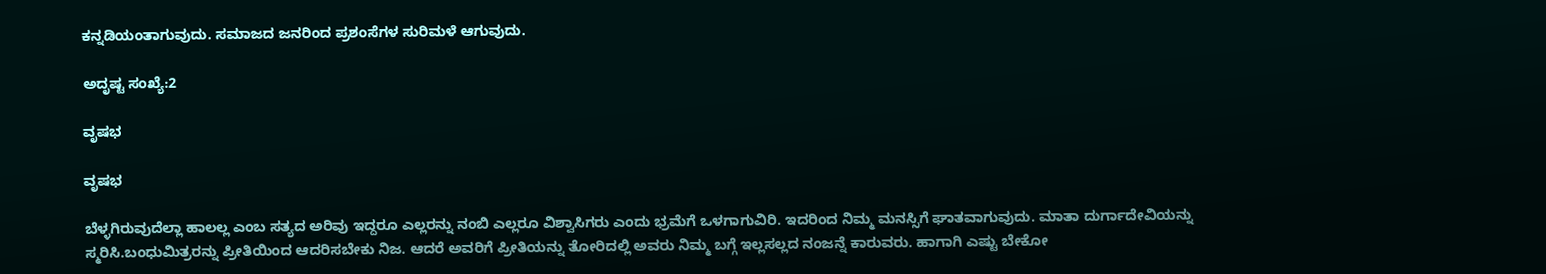ಕನ್ನಡಿಯಂತಾಗುವುದು. ಸಮಾಜದ ಜನರಿಂದ ಪ್ರಶಂಸೆಗಳ ಸುರಿಮಳೆ ಆಗುವುದು.

ಅದೃಷ್ಟ ಸಂಖ್ಯೆ:2

ವೃಷಭ

ವೃಷಭ

ಬೆಳ್ಳಗಿರುವುದೆಲ್ಲಾ ಹಾಲಲ್ಲ ಎಂಬ ಸತ್ಯದ ಅರಿವು ಇದ್ದರೂ ಎಲ್ಲರನ್ನು ನಂಬಿ ಎಲ್ಲರೂ ವಿಶ್ವಾಸಿಗರು ಎಂದು ಭ್ರಮೆಗೆ ಒಳಗಾಗುವಿರಿ. ಇದರಿಂದ ನಿಮ್ಮ ಮನಸ್ಸಿಗೆ ಘಾತವಾಗುವುದು. ಮಾತಾ ದುರ್ಗಾದೇವಿಯನ್ನು ಸ್ಮರಿಸಿ.ಬಂಧುಮಿತ್ರರನ್ನು ಪ್ರೀತಿಯಿಂದ ಆದರಿಸಬೇಕು ನಿಜ. ಆದರೆ ಅವರಿಗೆ ಪ್ರೀತಿಯನ್ನು ತೋರಿದಲ್ಲಿ ಅವರು ನಿಮ್ಮ ಬಗ್ಗೆ ಇಲ್ಲಸಲ್ಲದ ನಂಜನ್ನೆ ಕಾರುವರು. ಹಾಗಾಗಿ ಎಷ್ಟು ಬೇಕೋ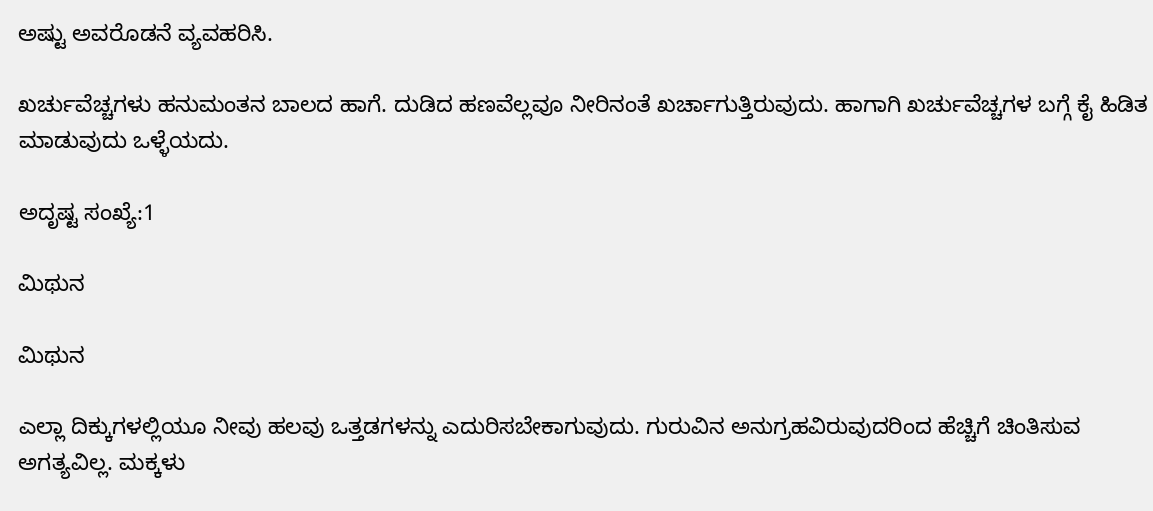ಅಷ್ಟು ಅವರೊಡನೆ ವ್ಯವಹರಿಸಿ.

ಖರ್ಚುವೆಚ್ಚಗಳು ಹನುಮಂತನ ಬಾಲದ ಹಾಗೆ. ದುಡಿದ ಹಣವೆಲ್ಲವೂ ನೀರಿನಂತೆ ಖರ್ಚಾಗುತ್ತಿರುವುದು. ಹಾಗಾಗಿ ಖರ್ಚುವೆಚ್ಚಗಳ ಬಗ್ಗೆ ಕೈ ಹಿಡಿತ ಮಾಡುವುದು ಒಳ್ಳೆಯದು.

ಅದೃಷ್ಟ ಸಂಖ್ಯೆ:1

ಮಿಥುನ

ಮಿಥುನ

ಎಲ್ಲಾ ದಿಕ್ಕುಗಳಲ್ಲಿಯೂ ನೀವು ಹಲವು ಒತ್ತಡಗಳನ್ನು ಎದುರಿಸಬೇಕಾಗುವುದು. ಗುರುವಿನ ಅನುಗ್ರಹವಿರುವುದರಿಂದ ಹೆಚ್ಚಿಗೆ ಚಿಂತಿಸುವ ಅಗತ್ಯವಿಲ್ಲ. ಮಕ್ಕಳು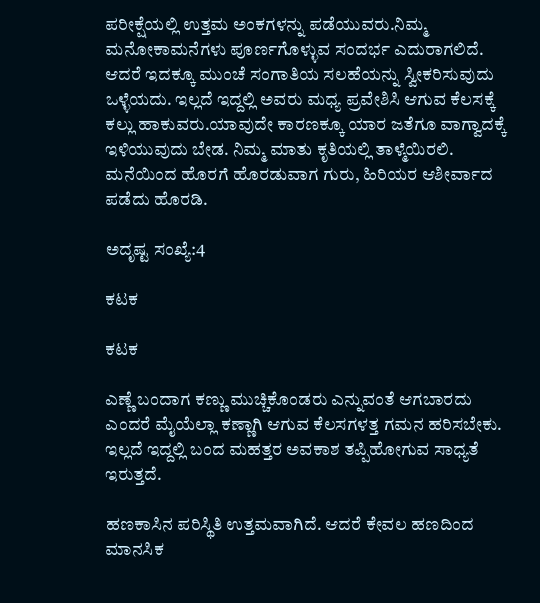ಪರೀಕ್ಷೆಯಲ್ಲಿ ಉತ್ತಮ ಅಂಕಗಳನ್ನು ಪಡೆಯುವರು.ನಿಮ್ಮ ಮನೋಕಾಮನೆಗಳು ಪೂರ್ಣಗೊಳ್ಳುವ ಸಂದರ್ಭ ಎದುರಾಗಲಿದೆ. ಆದರೆ ಇದಕ್ಕೂ ಮುಂಚೆ ಸಂಗಾತಿಯ ಸಲಹೆಯನ್ನು ಸ್ವೀಕರಿಸುವುದು ಒಳ್ಳೆಯದು. ಇಲ್ಲದೆ ಇದ್ದಲ್ಲಿ ಅವರು ಮಧ್ಯ ಪ್ರವೇಶಿಸಿ ಆಗುವ ಕೆಲಸಕ್ಕೆ ಕಲ್ಲು ಹಾಕುವರು.ಯಾವುದೇ ಕಾರಣಕ್ಕೂ ಯಾರ ಜತೆಗೂ ವಾಗ್ವಾದಕ್ಕೆ ಇಳಿಯುವುದು ಬೇಡ. ನಿಮ್ಮ ಮಾತು ಕೃತಿಯಲ್ಲಿ ತಾಳ್ಮೆಯಿರಲಿ. ಮನೆಯಿಂದ ಹೊರಗೆ ಹೊರಡುವಾಗ ಗುರು, ಹಿರಿಯರ ಆಶೀರ್ವಾದ ಪಡೆದು ಹೊರಡಿ.

ಅದೃಷ್ಟ ಸಂಖ್ಯೆ:4

ಕಟಕ

ಕಟಕ

ಎಣ್ಣೆ ಬಂದಾಗ ಕಣ್ಣು ಮುಚ್ಚಿಕೊಂಡರು ಎನ್ನುವಂತೆ ಆಗಬಾರದು ಎಂದರೆ ಮೈಯೆಲ್ಲಾ ಕಣ್ಣಾಗಿ ಆಗುವ ಕೆಲಸಗಳತ್ತ ಗಮನ ಹರಿಸಬೇಕು. ಇಲ್ಲದೆ ಇದ್ದಲ್ಲಿ ಬಂದ ಮಹತ್ತರ ಅವಕಾಶ ತಪ್ಪಿಹೋಗುವ ಸಾಧ್ಯತೆ ಇರುತ್ತದೆ.

ಹಣಕಾಸಿನ ಪರಿಸ್ಥಿತಿ ಉತ್ತಮವಾಗಿದೆ. ಆದರೆ ಕೇವಲ ಹಣದಿಂದ ಮಾನಸಿಕ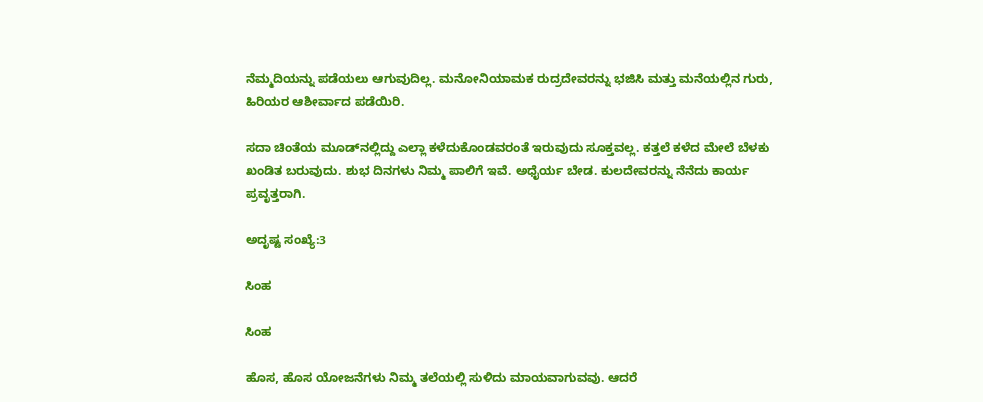ನೆಮ್ಮದಿಯನ್ನು ಪಡೆಯಲು ಆಗುವುದಿಲ್ಲ. ಮನೋನಿಯಾಮಕ ರುದ್ರದೇವರನ್ನು ಭಜಿಸಿ ಮತ್ತು ಮನೆಯಲ್ಲಿನ ಗುರು, ಹಿರಿಯರ ಆಶೀರ್ವಾದ ಪಡೆಯಿರಿ.

ಸದಾ ಚಿಂತೆಯ ಮೂಡ್‌ನಲ್ಲಿದ್ದು ಎಲ್ಲಾ ಕಳೆದುಕೊಂಡವರಂತೆ ಇರುವುದು ಸೂಕ್ತವಲ್ಲ. ಕತ್ತಲೆ ಕಳೆದ ಮೇಲೆ ಬೆಳಕು ಖಂಡಿತ ಬರುವುದು. ಶುಭ ದಿನಗಳು ನಿಮ್ಮ ಪಾಲಿಗೆ ಇವೆ. ಅಧೈರ್ಯ ಬೇಡ. ಕುಲದೇವರನ್ನು ನೆನೆದು ಕಾರ್ಯ ಪ್ರವೃತ್ತರಾಗಿ.

ಅದೃಷ್ಟ ಸಂಖ್ಯೆ:3

ಸಿಂಹ

ಸಿಂಹ

ಹೊಸ, ಹೊಸ ಯೋಜನೆಗಳು ನಿಮ್ಮ ತಲೆಯಲ್ಲಿ ಸುಳಿದು ಮಾಯವಾಗುವವು. ಆದರೆ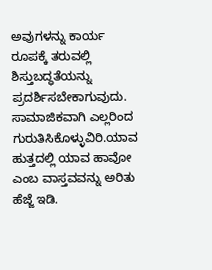ಅವುಗಳನ್ನು ಕಾರ್ಯ ರೂಪಕ್ಕೆ ತರುವಲ್ಲಿ ಶಿಸ್ತುಬದ್ಧತೆಯನ್ನು ಪ್ರದರ್ಶಿಸಬೇಕಾಗುವುದು. ಸಾಮಾಜಿಕವಾಗಿ ಎಲ್ಲರಿಂದ ಗುರುತಿಸಿಕೊಳ್ಳುವಿರಿ.ಯಾವ ಹುತ್ತದಲ್ಲಿ ಯಾವ ಹಾವೋ ಎಂಬ ವಾಸ್ತವವನ್ನು ಅರಿತು ಹೆಜ್ಜೆ ಇಡಿ.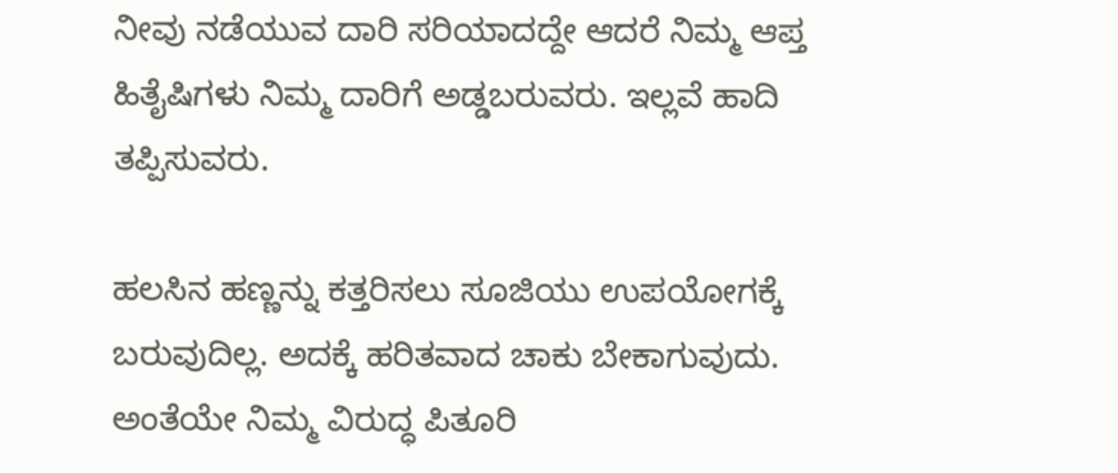ನೀವು ನಡೆಯುವ ದಾರಿ ಸರಿಯಾದದ್ದೇ ಆದರೆ ನಿಮ್ಮ ಆಪ್ತ ಹಿತೈಷಿಗಳು ನಿಮ್ಮ ದಾರಿಗೆ ಅಡ್ಡಬರುವರು. ಇಲ್ಲವೆ ಹಾದಿ ತಪ್ಪಿಸುವರು.

ಹಲಸಿನ ಹಣ್ಣನ್ನು ಕತ್ತರಿಸಲು ಸೂಜಿಯು ಉಪಯೋಗಕ್ಕೆ ಬರುವುದಿಲ್ಲ. ಅದಕ್ಕೆ ಹರಿತವಾದ ಚಾಕು ಬೇಕಾಗುವುದು. ಅಂತೆಯೇ ನಿಮ್ಮ ವಿರುದ್ಧ ಪಿತೂರಿ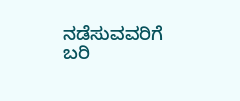ನಡೆಸುವವರಿಗೆ ಬರಿ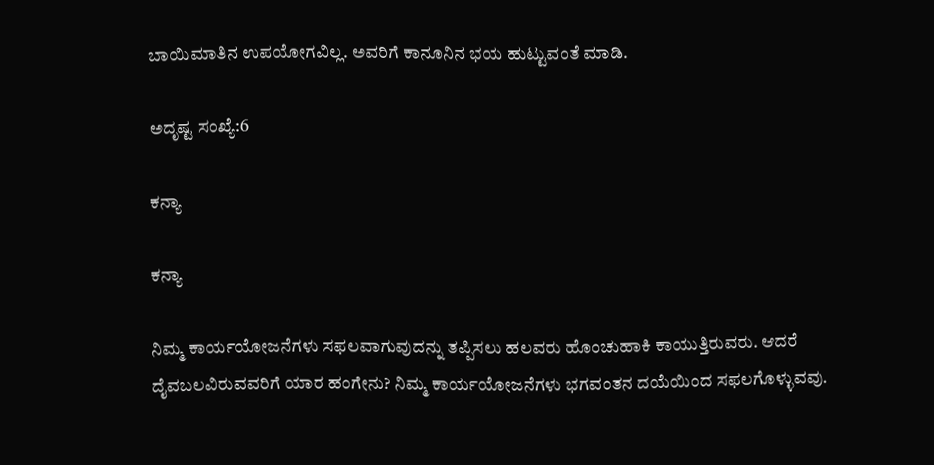ಬಾಯಿಮಾತಿನ ಉಪಯೋಗವಿಲ್ಲ. ಅವರಿಗೆ ಕಾನೂನಿನ ಭಯ ಹುಟ್ಟುವಂತೆ ಮಾಡಿ.

ಅದೃಷ್ಟ ಸಂಖ್ಯೆ:6

ಕನ್ಯಾ

ಕನ್ಯಾ

ನಿಮ್ಮ ಕಾರ್ಯಯೋಜನೆಗಳು ಸಫಲವಾಗುವುದನ್ನು ತಪ್ಪಿಸಲು ಹಲವರು ಹೊಂಚುಹಾಕಿ ಕಾಯುತ್ತಿರುವರು. ಆದರೆ ದೈವಬಲವಿರುವವರಿಗೆ ಯಾರ ಹಂಗೇನು? ನಿಮ್ಮ ಕಾರ್ಯಯೋಜನೆಗಳು ಭಗವಂತನ ದಯೆಯಿಂದ ಸಫಲಗೊಳ್ಳುವವು.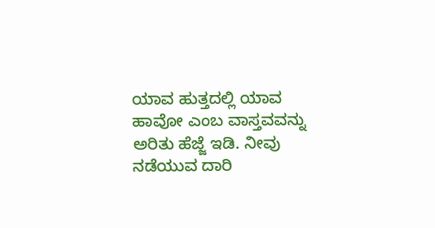ಯಾವ ಹುತ್ತದಲ್ಲಿ ಯಾವ ಹಾವೋ ಎಂಬ ವಾಸ್ತವವನ್ನು ಅರಿತು ಹೆಜ್ಜೆ ಇಡಿ. ನೀವು ನಡೆಯುವ ದಾರಿ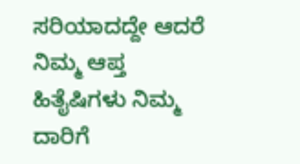ಸರಿಯಾದದ್ದೇ ಆದರೆ ನಿಮ್ಮ ಆಪ್ತ ಹಿತೈಷಿಗಳು ನಿಮ್ಮ ದಾರಿಗೆ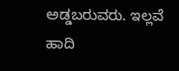ಅಡ್ಡಬರುವರು. ಇಲ್ಲವೆ ಹಾದಿ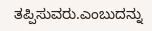ತಪ್ಪಿಸುವರು.ಎಂಬುದನ್ನು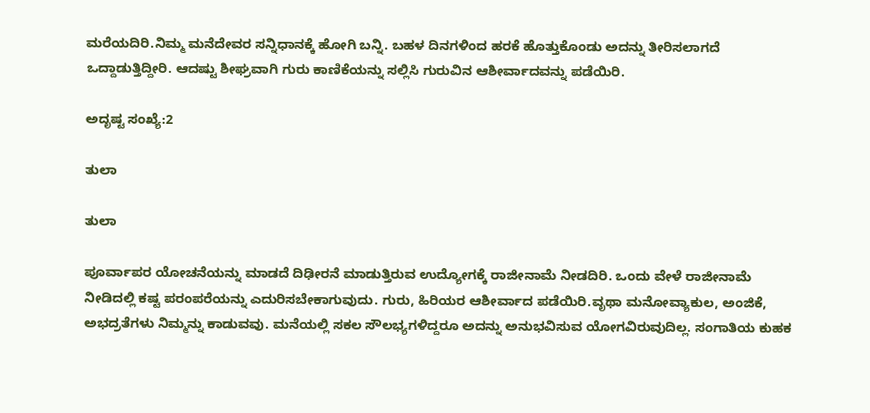ಮರೆಯದಿರಿ.ನಿಮ್ಮ ಮನೆದೇವರ ಸನ್ನಿಧಾನಕ್ಕೆ ಹೋಗಿ ಬನ್ನಿ. ಬಹಳ ದಿನಗಳಿಂದ ಹರಕೆ ಹೊತ್ತುಕೊಂಡು ಅದನ್ನು ತೀರಿಸಲಾಗದೆ ಒದ್ದಾಡುತ್ತಿದ್ದೀರಿ. ಆದಷ್ಟು ಶೀಘ್ರವಾಗಿ ಗುರು ಕಾಣಿಕೆಯನ್ನು ಸಲ್ಲಿಸಿ ಗುರುವಿನ ಆಶೀರ್ವಾದವನ್ನು ಪಡೆಯಿರಿ.

ಅದೃಷ್ಟ ಸಂಖ್ಯೆ:2

ತುಲಾ

ತುಲಾ

ಪೂರ್ವಾಪರ ಯೋಚನೆಯನ್ನು ಮಾಡದೆ ದಿಢೀರನೆ ಮಾಡುತ್ತಿರುವ ಉದ್ಯೋಗಕ್ಕೆ ರಾಜೀನಾಮೆ ನೀಡದಿರಿ. ಒಂದು ವೇಳೆ ರಾಜೀನಾಮೆ ನೀಡಿದಲ್ಲಿ ಕಷ್ಟ ಪರಂಪರೆಯನ್ನು ಎದುರಿಸಬೇಕಾಗುವುದು. ಗುರು, ಹಿರಿಯರ ಆಶೀರ್ವಾದ ಪಡೆಯಿರಿ.ವೃಥಾ ಮನೋವ್ಯಾಕುಲ, ಅಂಜಿಕೆ, ಅಭದ್ರತೆಗಳು ನಿಮ್ಮನ್ನು ಕಾಡುವವು. ಮನೆಯಲ್ಲಿ ಸಕಲ ಸೌಲಭ್ಯಗಳಿದ್ದರೂ ಅದನ್ನು ಅನುಭವಿಸುವ ಯೋಗವಿರುವುದಿಲ್ಲ. ಸಂಗಾತಿಯ ಕುಹಕ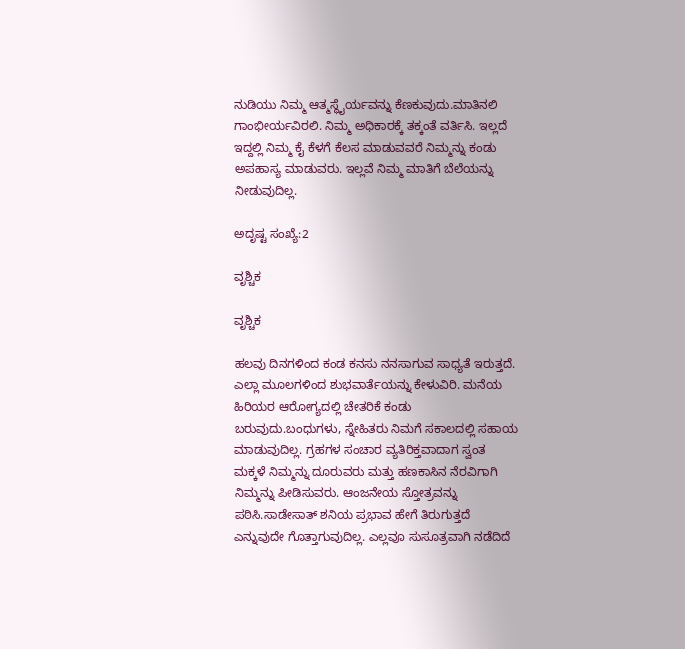ನುಡಿಯು ನಿಮ್ಮ ಆತ್ಮಸ್ಥೈರ್ಯವನ್ನು ಕೆಣಕುವುದು.ಮಾತಿನಲಿ ಗಾಂಭೀರ್ಯವಿರಲಿ. ನಿಮ್ಮ ಅಧಿಕಾರಕ್ಕೆ ತಕ್ಕಂತೆ ವರ್ತಿಸಿ. ಇಲ್ಲದೆ ಇದ್ದಲ್ಲಿ ನಿಮ್ಮ ಕೈ ಕೆಳಗೆ ಕೆಲಸ ಮಾಡುವವರೆ ನಿಮ್ಮನ್ನು ಕಂಡು ಅಪಹಾಸ್ಯ ಮಾಡುವರು. ಇಲ್ಲವೆ ನಿಮ್ಮ ಮಾತಿಗೆ ಬೆಲೆಯನ್ನು ನೀಡುವುದಿಲ್ಲ.

ಅದೃಷ್ಟ ಸಂಖ್ಯೆ:2

ವೃಶ್ಚಿಕ

ವೃಶ್ಚಿಕ

ಹಲವು ದಿನಗಳಿಂದ ಕಂಡ ಕನಸು ನನಸಾಗುವ ಸಾಧ್ಯತೆ ಇರುತ್ತದೆ. ಎಲ್ಲಾ ಮೂಲಗಳಿಂದ ಶುಭವಾರ್ತೆಯನ್ನು ಕೇಳುವಿರಿ. ಮನೆಯ ಹಿರಿಯರ ಆರೋಗ್ಯದಲ್ಲಿ ಚೇತರಿಕೆ ಕಂಡು ಬರುವುದು.ಬಂಧುಗಳು, ಸ್ನೇಹಿತರು ನಿಮಗೆ ಸಕಾಲದಲ್ಲಿ ಸಹಾಯ ಮಾಡುವುದಿಲ್ಲ. ಗ್ರಹಗಳ ಸಂಚಾರ ವ್ಯತಿರಿಕ್ತವಾದಾಗ ಸ್ವಂತ ಮಕ್ಕಳೆ ನಿಮ್ಮನ್ನು ದೂರುವರು ಮತ್ತು ಹಣಕಾಸಿನ ನೆರವಿಗಾಗಿ ನಿಮ್ಮನ್ನು ಪೀಡಿಸುವರು. ಆಂಜನೇಯ ಸ್ತೋತ್ರವನ್ನು ಪಠಿಸಿ.ಸಾಡೇಸಾತ್‌ ಶನಿಯ ಪ್ರಭಾವ ಹೇಗೆ ತಿರುಗುತ್ತದೆ ಎನ್ನುವುದೇ ಗೊತ್ತಾಗುವುದಿಲ್ಲ. ಎಲ್ಲವೂ ಸುಸೂತ್ರವಾಗಿ ನಡೆದಿದೆ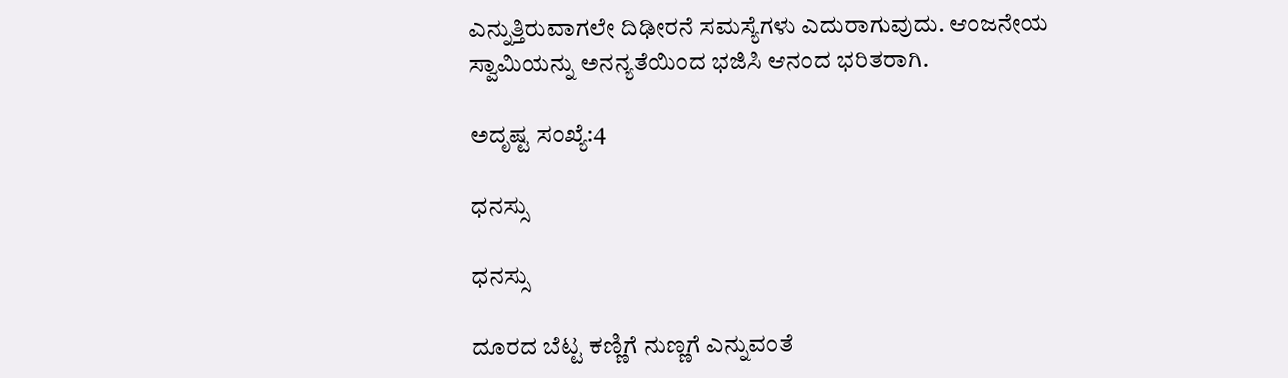ಎನ್ನುತ್ತಿರುವಾಗಲೇ ದಿಢೀರನೆ ಸಮಸ್ಯೆಗಳು ಎದುರಾಗುವುದು. ಆಂಜನೇಯ ಸ್ವಾಮಿಯನ್ನು ಅನನ್ಯತೆಯಿಂದ ಭಜಿಸಿ ಆನಂದ ಭರಿತರಾಗಿ.

ಅದೃಷ್ಟ ಸಂಖ್ಯೆ:4

ಧನಸ್ಸು

ಧನಸ್ಸು

ದೂರದ ಬೆಟ್ಟ ಕಣ್ಣಿಗೆ ನುಣ್ಣಗೆ ಎನ್ನುವಂತೆ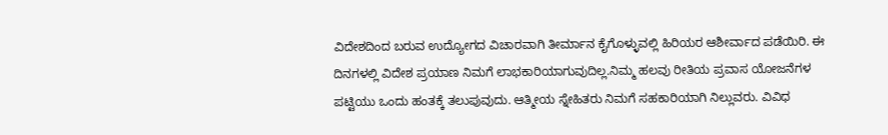ವಿದೇಶದಿಂದ ಬರುವ ಉದ್ಯೋಗದ ವಿಚಾರವಾಗಿ ತೀರ್ಮಾನ ಕೈಗೊಳ್ಳುವಲ್ಲಿ ಹಿರಿಯರ ಆಶೀರ್ವಾದ ಪಡೆಯಿರಿ. ಈ ದಿನಗಳಲ್ಲಿ ವಿದೇಶ ಪ್ರಯಾಣ ನಿಮಗೆ ಲಾಭಕಾರಿಯಾಗುವುದಿಲ್ಲ.ನಿಮ್ಮ ಹಲವು ರೀತಿಯ ಪ್ರವಾಸ ಯೋಜನೆಗಳ ಪಟ್ಟಿಯು ಒಂದು ಹಂತಕ್ಕೆ ತಲುಪುವುದು. ಆತ್ಮೀಯ ಸ್ನೇಹಿತರು ನಿಮಗೆ ಸಹಕಾರಿಯಾಗಿ ನಿಲ್ಲುವರು. ವಿವಿಧ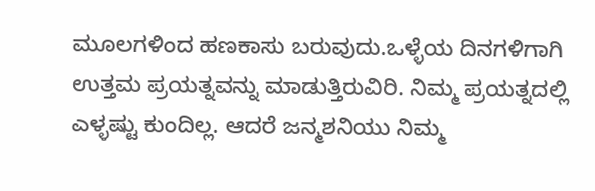ಮೂಲಗಳಿಂದ ಹಣಕಾಸು ಬರುವುದು.ಒಳ್ಳೆಯ ದಿನಗಳಿಗಾಗಿ ಉತ್ತಮ ಪ್ರಯತ್ನವನ್ನು ಮಾಡುತ್ತಿರುವಿರಿ. ನಿಮ್ಮ ಪ್ರಯತ್ನದಲ್ಲಿ ಎಳ್ಳಷ್ಟು ಕುಂದಿಲ್ಲ. ಆದರೆ ಜನ್ಮಶನಿಯು ನಿಮ್ಮ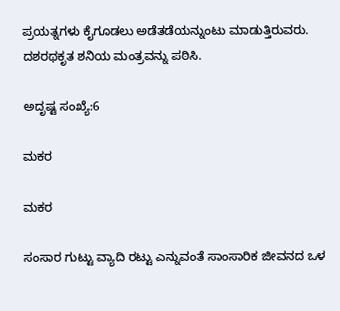ಪ್ರಯತ್ನಗಳು ಕೈಗೂಡಲು ಅಡೆತಡೆಯನ್ನುಂಟು ಮಾಡುತ್ತಿರುವರು. ದಶರಥಕೃತ ಶನಿಯ ಮಂತ್ರವನ್ನು ಪಠಿಸಿ.

ಅದೃಷ್ಟ ಸಂಖ್ಯೆ:6

ಮಕರ

ಮಕರ

ಸಂಸಾರ ಗುಟ್ಟು ವ್ಯಾದಿ ರಟ್ಟು ಎನ್ನುವಂತೆ ಸಾಂಸಾರಿಕ ಜೀವನದ ಒಳ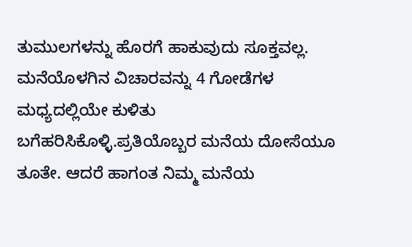ತುಮುಲಗಳನ್ನು ಹೊರಗೆ ಹಾಕುವುದು ಸೂಕ್ತವಲ್ಲ. ಮನೆಯೊಳಗಿನ ವಿಚಾರವನ್ನು 4 ಗೋಡೆಗಳ ಮಧ್ಯದಲ್ಲಿಯೇ ಕುಳಿತು ಬಗೆಹರಿಸಿಕೊಳ್ಳಿ.ಪ್ರತಿಯೊಬ್ಬರ ಮನೆಯ ದೋಸೆಯೂ ತೂತೇ. ಆದರೆ ಹಾಗಂತ ನಿಮ್ಮ ಮನೆಯ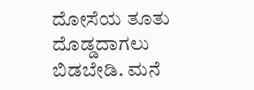ದೋಸೆಯ ತೂತು ದೊಡ್ಡದಾಗಲು ಬಿಡಬೇಡಿ. ಮನೆ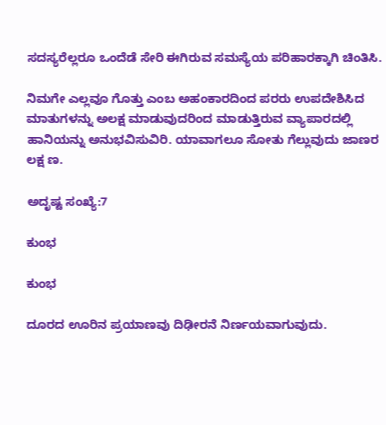ಸದಸ್ಯರೆಲ್ಲರೂ ಒಂದೆಡೆ ಸೇರಿ ಈಗಿರುವ ಸಮಸ್ಯೆಯ ಪರಿಹಾರಕ್ಕಾಗಿ ಚಿಂತಿಸಿ.

ನಿಮಗೇ ಎಲ್ಲವೂ ಗೊತ್ತು ಎಂಬ ಅಹಂಕಾರದಿಂದ ಪರರು ಉಪದೇಶಿಸಿದ ಮಾತುಗಳನ್ನು ಅಲಕ್ಷ ಮಾಡುವುದರಿಂದ ಮಾಡುತ್ತಿರುವ ವ್ಯಾಪಾರದಲ್ಲಿ ಹಾನಿಯನ್ನು ಅನುಭವಿಸುವಿರಿ. ಯಾವಾಗಲೂ ಸೋತು ಗೆಲ್ಲುವುದು ಜಾಣರ ಲಕ್ಷ ಣ.

ಅದೃಷ್ಟ ಸಂಖ್ಯೆ:7

ಕುಂಭ

ಕುಂಭ

ದೂರದ ಊರಿನ ಪ್ರಯಾಣವು ದಿಢೀರನೆ ನಿರ್ಣಯವಾಗುವುದು.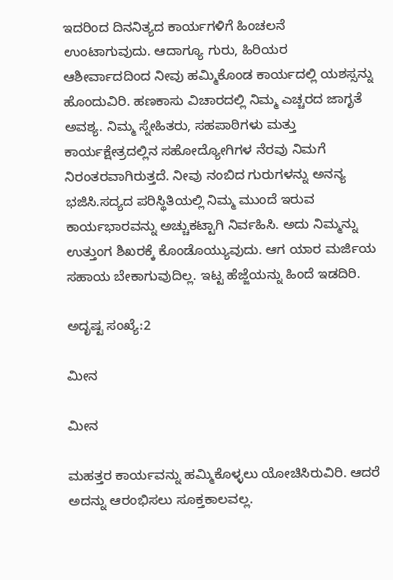ಇದರಿಂದ ದಿನನಿತ್ಯದ ಕಾರ್ಯಗಳಿಗೆ ಹಿಂಚಲನೆ ಉಂಟಾಗುವುದು. ಆದಾಗ್ಯೂ ಗುರು, ಹಿರಿಯರ ಆಶೀರ್ವಾದದಿಂದ ನೀವು ಹಮ್ಮಿಕೊಂಡ ಕಾರ್ಯದಲ್ಲಿ ಯಶಸ್ಸನ್ನು ಹೊಂದುವಿರಿ. ಹಣಕಾಸು ವಿಚಾರದಲ್ಲಿ ನಿಮ್ಮ ಎಚ್ಚರದ ಜಾಗೃತೆ ಅವಶ್ಯ. ನಿಮ್ಮ ಸ್ನೇಹಿತರು, ಸಹಪಾಠಿಗಳು ಮತ್ತು ಕಾರ್ಯಕ್ಷೇತ್ರದಲ್ಲಿನ ಸಹೋದ್ಯೋಗಿಗಳ ನೆರವು ನಿಮಗೆ ನಿರಂತರವಾಗಿರುತ್ತದೆ. ನೀವು ನಂಬಿದ ಗುರುಗಳನ್ನು ಅನನ್ಯ ಭಜಿಸಿ.ಸದ್ಯದ ಪರಿಸ್ಥಿತಿಯಲ್ಲಿ ನಿಮ್ಮ ಮುಂದೆ ಇರುವ ಕಾರ್ಯಭಾರವನ್ನು ಅಚ್ಚುಕಟ್ಟಾಗಿ ನಿರ್ವಹಿಸಿ. ಅದು ನಿಮ್ಮನ್ನು ಉತ್ತುಂಗ ಶಿಖರಕ್ಕೆ ಕೊಂಡೊಯ್ಯುವುದು. ಆಗ ಯಾರ ಮರ್ಜಿಯ ಸಹಾಯ ಬೇಕಾಗುವುದಿಲ್ಲ. ಇಟ್ಟ ಹೆಜ್ಜೆಯನ್ನು ಹಿಂದೆ ಇಡದಿರಿ.

ಅದೃಷ್ಟ ಸಂಖ್ಯೆ:2

ಮೀನ

ಮೀನ

ಮಹತ್ತರ ಕಾರ್ಯವನ್ನು ಹಮ್ಮಿಕೊಳ್ಳಲು ಯೋಚಿಸಿರುವಿರಿ. ಆದರೆ ಅದನ್ನು ಆರಂಭಿಸಲು ಸೂಕ್ತಕಾಲವಲ್ಲ.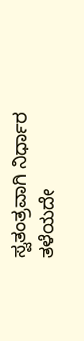ಸ್ವತಂತ್ರವಾಗಿ ನಿರ್ಧಾರ ತಳೆಯದೇ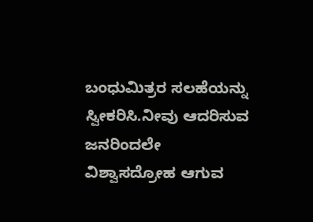ಬಂಧುಮಿತ್ರರ ಸಲಹೆಯನ್ನು ಸ್ವೀಕರಿಸಿ.ನೀವು ಆದರಿಸುವ ಜನರಿಂದಲೇ ವಿಶ್ವಾಸದ್ರೋಹ ಆಗುವ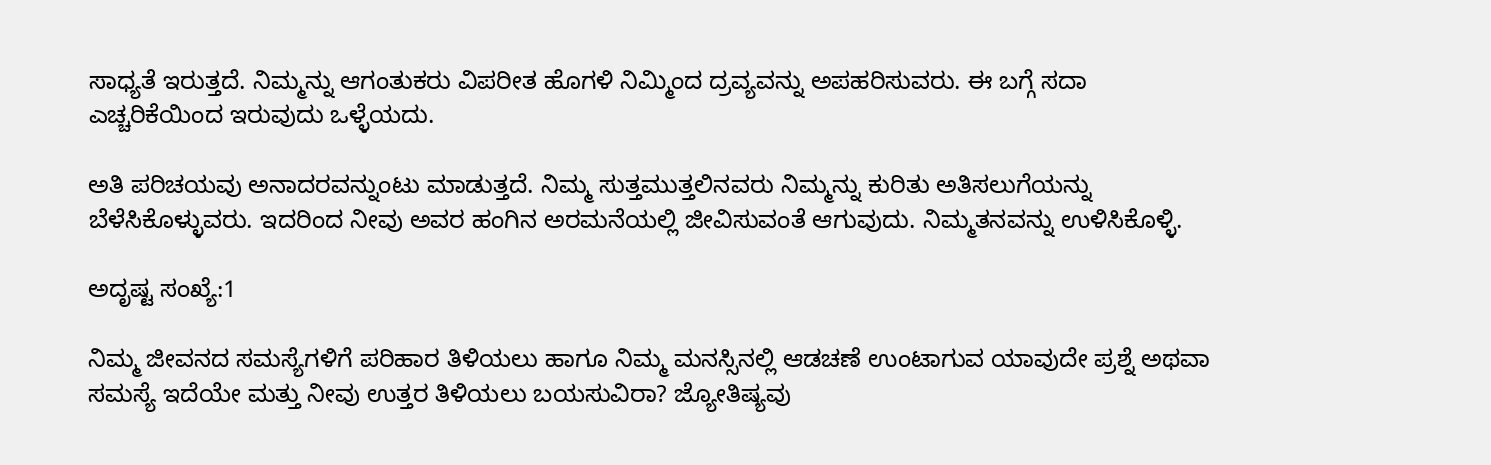ಸಾಧ್ಯತೆ ಇರುತ್ತದೆ. ನಿಮ್ಮನ್ನು ಆಗಂತುಕರು ವಿಪರೀತ ಹೊಗಳಿ ನಿಮ್ಮಿಂದ ದ್ರವ್ಯವನ್ನು ಅಪಹರಿಸುವರು. ಈ ಬಗ್ಗೆ ಸದಾ ಎಚ್ಚರಿಕೆಯಿಂದ ಇರುವುದು ಒಳ್ಳೆಯದು.

ಅತಿ ಪರಿಚಯವು ಅನಾದರವನ್ನುಂಟು ಮಾಡುತ್ತದೆ. ನಿಮ್ಮ ಸುತ್ತಮುತ್ತಲಿನವರು ನಿಮ್ಮನ್ನು ಕುರಿತು ಅತಿಸಲುಗೆಯನ್ನು ಬೆಳೆಸಿಕೊಳ್ಳುವರು. ಇದರಿಂದ ನೀವು ಅವರ ಹಂಗಿನ ಅರಮನೆಯಲ್ಲಿ ಜೀವಿಸುವಂತೆ ಆಗುವುದು. ನಿಮ್ಮತನವನ್ನು ಉಳಿಸಿಕೊಳ್ಳಿ.

ಅದೃಷ್ಟ ಸಂಖ್ಯೆ:1

ನಿಮ್ಮ ಜೀವನದ ಸಮಸ್ಯೆಗಳಿಗೆ ಪರಿಹಾರ ತಿಳಿಯಲು ಹಾಗೂ ನಿಮ್ಮ ಮನಸ್ಸಿನಲ್ಲಿ ಆಡಚಣೆ ಉಂಟಾಗುವ ಯಾವುದೇ ಪ್ರಶ್ನೆ ಅಥವಾ ಸಮಸ್ಯೆ ಇದೆಯೇ ಮತ್ತು ನೀವು ಉತ್ತರ ತಿಳಿಯಲು ಬಯಸುವಿರಾ? ಜ್ಯೋತಿಷ್ಯವು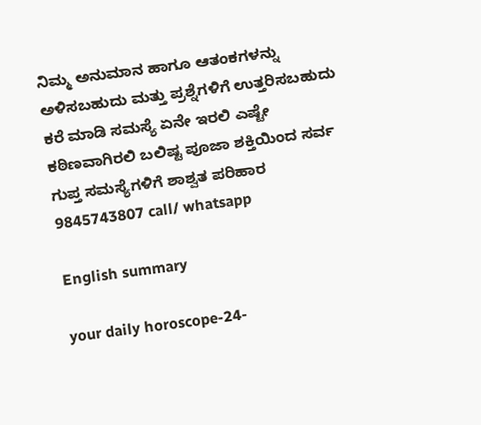ನಿಮ್ಮ ಅನುಮಾನ ಹಾಗೂ ಆತಂಕಗಳನ್ನು ಅಳಿಸಬಹುದು ಮತ್ತು ಪ್ರಶ್ನೆಗಳಿಗೆ ಉತ್ತರಿಸಬಹುದು ಕರೆ ಮಾಡಿ ಸಮಸ್ಯೆ ಏನೇ ಇರಲಿ ಎಷ್ಟೇ ಕಠಿಣವಾಗಿರಲಿ ಬಲಿಷ್ಟ ಪೂಜಾ ಶಕ್ತಿಯಿಂದ ಸರ್ವ ಗುಪ್ತ ಸಮಸ್ಯೆಗಳಿಗೆ ಶಾಶ್ವತ ಪರಿಹಾರ 9845743807 call/ whatsapp

English summary

your daily horoscope-24-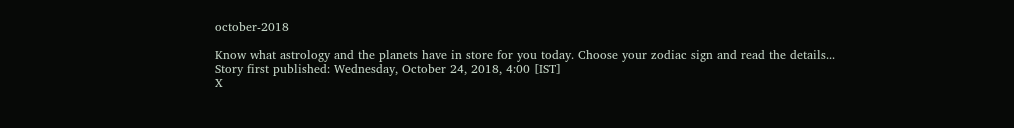october-2018

Know what astrology and the planets have in store for you today. Choose your zodiac sign and read the details...
Story first published: Wednesday, October 24, 2018, 4:00 [IST]
X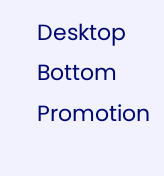Desktop Bottom Promotion